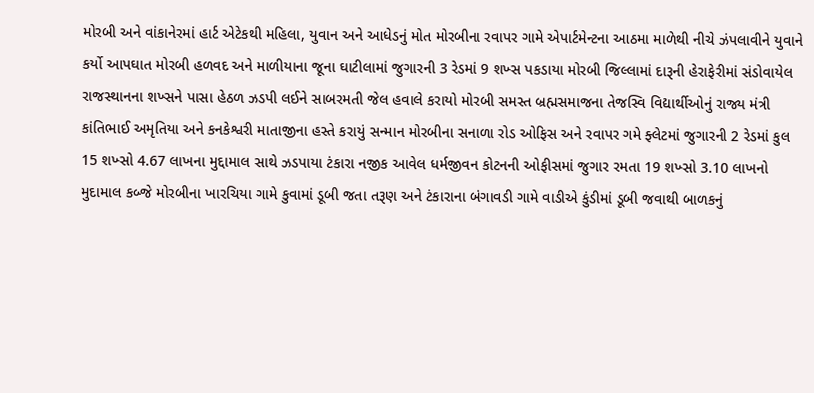મોરબી અને વાંકાનેરમાં હાર્ટ એટેકથી મહિલા, યુવાન અને આધેડનું મોત મોરબીના રવાપર ગામે એપાર્ટમેન્ટના આઠમા માળેથી નીચે ઝંપલાવીને યુવાને કર્યો આપઘાત મોરબી હળવદ અને માળીયાના જૂના ઘાટીલામાં જુગારની 3 રેડમાં 9 શખ્સ પકડાયા મોરબી જિલ્લામાં દારૂની હેરાફેરીમાં સંડોવાયેલ રાજસ્થાનના શખ્સને પાસા હેઠળ ઝડપી લઈને સાબરમતી જેલ હવાલે કરાયો મોરબી સમસ્ત બ્રહ્મસમાજના તેજસ્વિ વિદ્યાર્થીઓનું રાજ્ય મંત્રી કાંતિભાઈ અમૃતિયા અને કનકેશ્વરી માતાજીના હસ્તે કરાયું સન્માન મોરબીના સનાળા રોડ ઓફિસ અને રવાપર ગમે ફ્લેટમાં જુગારની 2 રેડમાં કુલ 15 શખ્સો 4.67 લાખના મુદ્દામાલ સાથે ઝડપાયા ટંકારા નજીક આવેલ ધર્મજીવન કોટનની ઓફીસમાં જુગાર રમતા 19 શખ્સો 3.10 લાખનો મુદામાલ કબ્જે મોરબીના ખારચિયા ગામે કુવામાં ડૂબી જતા તરૂણ અને ટંકારાના બંગાવડી ગામે વાડીએ કુંડીમાં ડૂબી જવાથી બાળકનું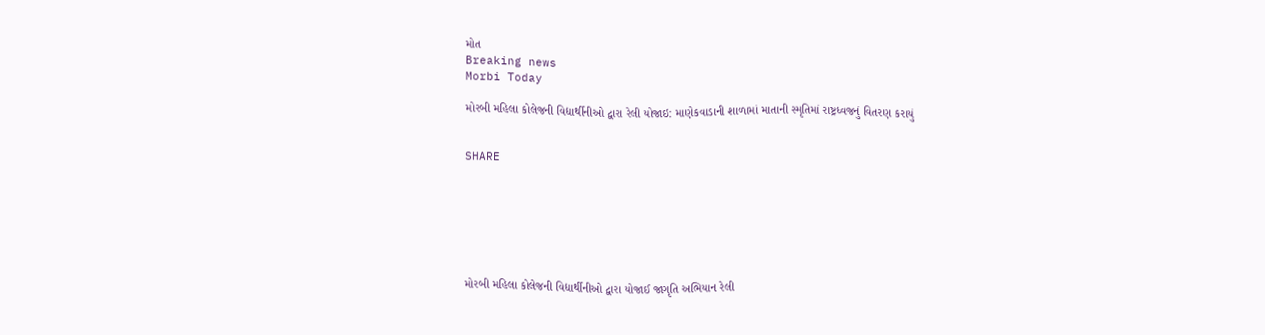મોત
Breaking news
Morbi Today

મોરબી મહિલા કોલેજની વિદ્યાર્થીનીઓ દ્વારા રેલી યોજાઇ: માણેકવાડાની શાળામાં માતાની સ્મૃતિમાં રાષ્ટ્રધ્વજનું વિતરણ કરાયું


SHARE







મોરબી મહિલા કોલેજની વિદ્યાર્થીનીઓ દ્વારા યોજાઈ જાગૃતિ અભિયાન રેલી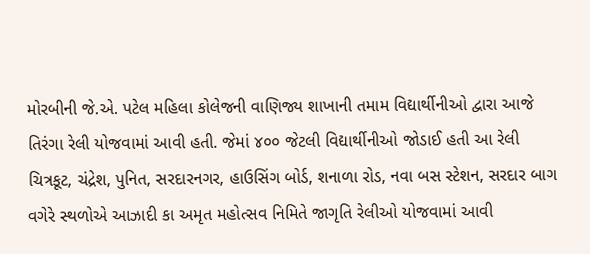મોરબીની જે.એ. પટેલ મહિલા કોલેજની વાણિજ્ય શાખાની તમામ વિદ્યાર્થીનીઓ દ્વારા આજે તિરંગા રેલી યોજવામાં આવી હતી. જેમાં ૪૦૦ જેટલી વિદ્યાર્થીનીઓ જોડાઈ હતી આ રેલી ચિત્રકૂટ, ચંદ્રેશ, પુનિત, સરદારનગર, હાઉસિંગ બોર્ડ, શનાળા રોડ, નવા બસ સ્ટેશન, સરદાર બાગ વગેરે સ્થળોએ આઝાદી કા અમૃત મહોત્સવ નિમિતે જાગૃતિ રેલીઓ યોજવામાં આવી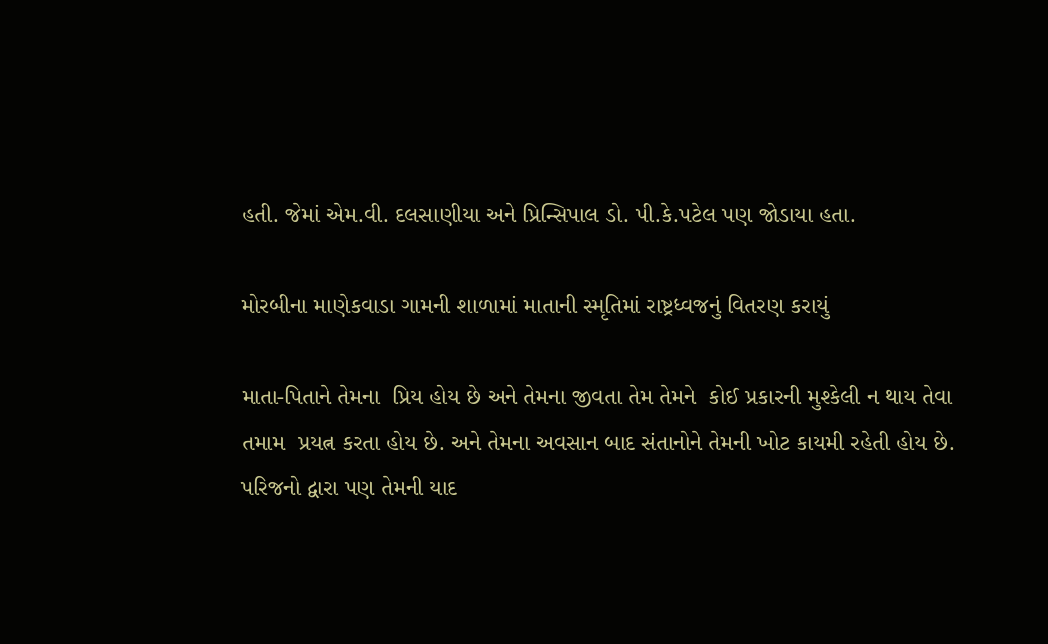હતી. જેમાં એમ.વી. દલસાણીયા અને પ્રિન્સિપાલ ડો. પી.કે.પટેલ પણ જોડાયા હતા.

મોરબીના માણેકવાડા ગામની શાળામાં માતાની સ્મૃતિમાં રાષ્ટ્રધ્વજનું વિતરણ કરાયું

માતા-પિતાને તેમના  પ્રિય હોય છે અને તેમના જીવતા તેમ તેમને  કોઈ પ્રકારની મુશ્કેલી ન થાય તેવા તમામ  પ્રયત્ન કરતા હોય છે. અને તેમના અવસાન બાદ સંતાનોને તેમની ખોટ કાયમી રહેતી હોય છે. પરિજનો દ્વારા પણ તેમની યાદ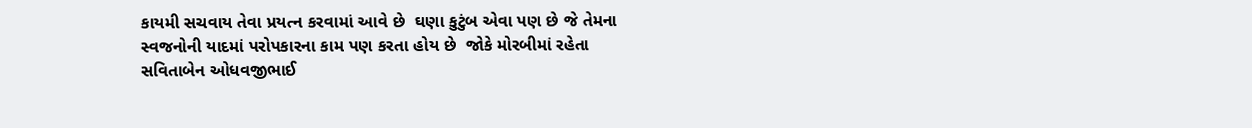કાયમી સચવાય તેવા પ્રયત્ન કરવામાં આવે છે  ઘણા કુટુંબ એવા પણ છે જે તેમના સ્વજનોની યાદમાં પરોપકારના કામ પણ કરતા હોય છે  જોકે મોરબીમાં રહેતા સવિતાબેન ઓધવજીભાઈ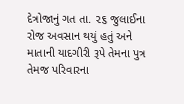દેત્રોજાનું ગત તા. ૨૬ જુલાઈના રોજ અવસાન થયું હતું અને માતાની યાદગીરી રૂપે તેમના પુત્ર તેમજ પરિવારના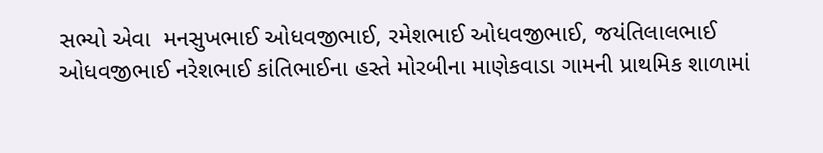સભ્યો એવા  મનસુખભાઈ ઓધવજીભાઈ, રમેશભાઈ ઓધવજીભાઈ, જયંતિલાલભાઈ ઓધવજીભાઈ નરેશભાઈ કાંતિભાઈના હસ્તે મોરબીના માણેકવાડા ગામની પ્રાથમિક શાળામાં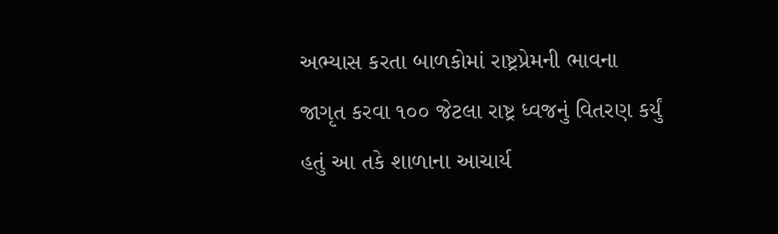અભ્યાસ કરતા બાળકોમાં રાષ્ટ્રપ્રેમની ભાવના જાગૃત કરવા ૧૦૦ જેટલા રાષ્ટ્ર ધ્વજનું વિતરણ કર્યું હતું આ તકે શાળાના આચાર્ય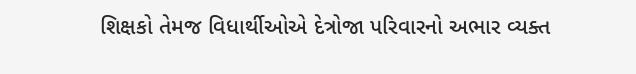શિક્ષકો તેમજ વિધાર્થીઓએ દેત્રોજા પરિવારનો અભાર વ્યક્ત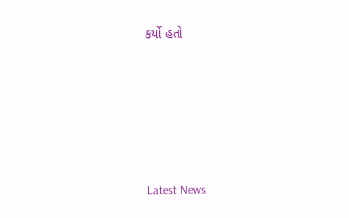કર્યો હતો






Latest News